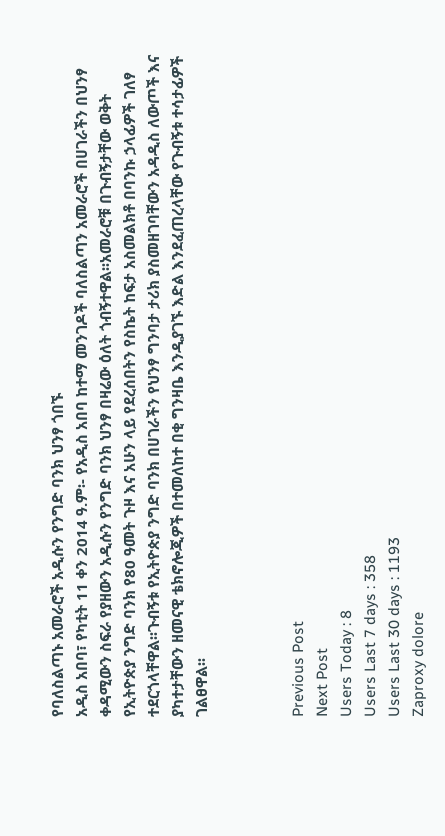የባለስልጣኑ አመራሮች አዲሱን የንግድ ባንክ ህንፃ ጎበኙ
አዲስ አበባ፣ የካቲት 11 ቀን 2014 ዓ.ም፡- የአዲስ አበባ ከተማ መንገዶች ባለስልጣን አመራሮች በሀገራችን በህንፃ ቀዳሚውን ስፍራ የያዘውን አዲሱን የንግድ ባንክ ህንፃ በዛሬው ዕለት ጎብኝተዋል፡፡አመራሮቹ በጉብኝታቸው ወቅት የኢትዮጵያ ንግድ ባንክ የ80 ዓመት ጉዞ እና አሁን ላይ የደረሰበትን የስኬት ከፍታ አስመልክቶ በባንኩ ኃላፊዎች ገለፃ ተደርጎላቸዋል፡፡ጉብኝቱ የኢትዮጵያ ንግድ ባንክ በሀገራችን የህንፃ ግንባታ ታሪክ ያስመዘገባቸውን አዳዲስ ለውጦች እና ያካተታቸውን ዘመናዊ ቴክኖሎጂዎች በተመለከተ በቂ ግንዛቤ እንዲያገኙ እድል እንደፈጠረላቸው የጉብኝቱ ተሳታፊዎች ገልፀዋል፡፡



Previous Post
Next Post
Users Today : 8
Users Last 7 days : 358
Users Last 30 days : 1193
Zaproxy dolore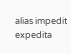alias impedit expedita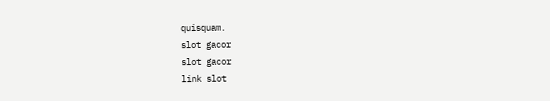quisquam.
slot gacor
slot gacor
link slot